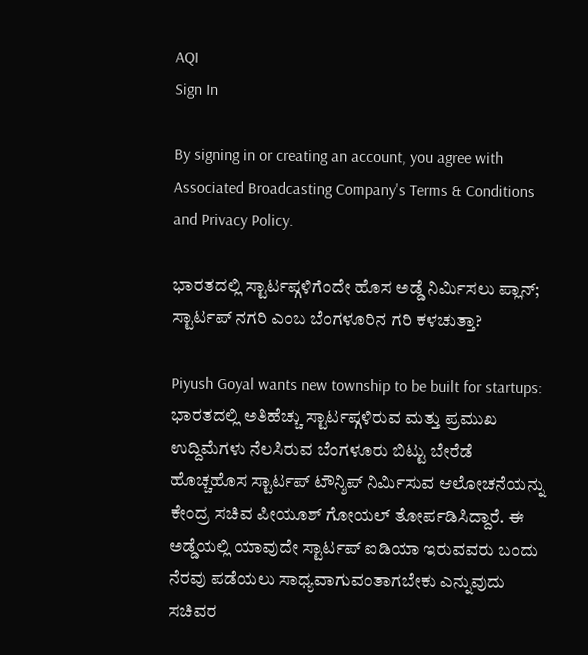AQI
Sign In

By signing in or creating an account, you agree with Associated Broadcasting Company's Terms & Conditions and Privacy Policy.

ಭಾರತದಲ್ಲಿ ಸ್ಟಾರ್ಟಪ್ಗಳಿಗೆಂದೇ ಹೊಸ ಅಡ್ಡೆ ನಿರ್ಮಿಸಲು ಪ್ಲಾನ್; ಸ್ಟಾರ್ಟಪ್ ನಗರಿ ಎಂಬ ಬೆಂಗಳೂರಿನ ಗರಿ ಕಳಚುತ್ತಾ?

Piyush Goyal wants new township to be built for startups: ಭಾರತದಲ್ಲಿ ಅತಿಹೆಚ್ಚು ಸ್ಟಾರ್ಟಪ್ಗಳಿರುವ ಮತ್ತು ಪ್ರಮುಖ ಉದ್ದಿಮೆಗಳು ನೆಲಸಿರುವ ಬೆಂಗಳೂರು ಬಿಟ್ಟು ಬೇರೆಡೆ ಹೊಚ್ಚಹೊಸ ಸ್ಟಾರ್ಟಪ್ ಟೌನ್ಶಿಪ್ ನಿರ್ಮಿಸುವ ಆಲೋಚನೆಯನ್ನು ಕೇಂದ್ರ ಸಚಿವ ಪೀಯೂಶ್ ಗೋಯಲ್ ತೋರ್ಪಡಿಸಿದ್ದಾರೆ. ಈ ಅಡ್ಡೆಯಲ್ಲಿ ಯಾವುದೇ ಸ್ಟಾರ್ಟಪ್ ಐಡಿಯಾ ಇರುವವರು ಬಂದು ನೆರವು ಪಡೆಯಲು ಸಾಧ್ಯವಾಗುವಂತಾಗಬೇಕು ಎನ್ನುವುದು ಸಚಿವರ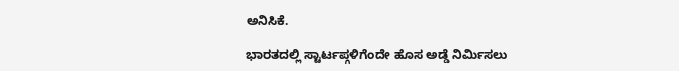ಅನಿಸಿಕೆ.

ಭಾರತದಲ್ಲಿ ಸ್ಟಾರ್ಟಪ್ಗಳಿಗೆಂದೇ ಹೊಸ ಅಡ್ಡೆ ನಿರ್ಮಿಸಲು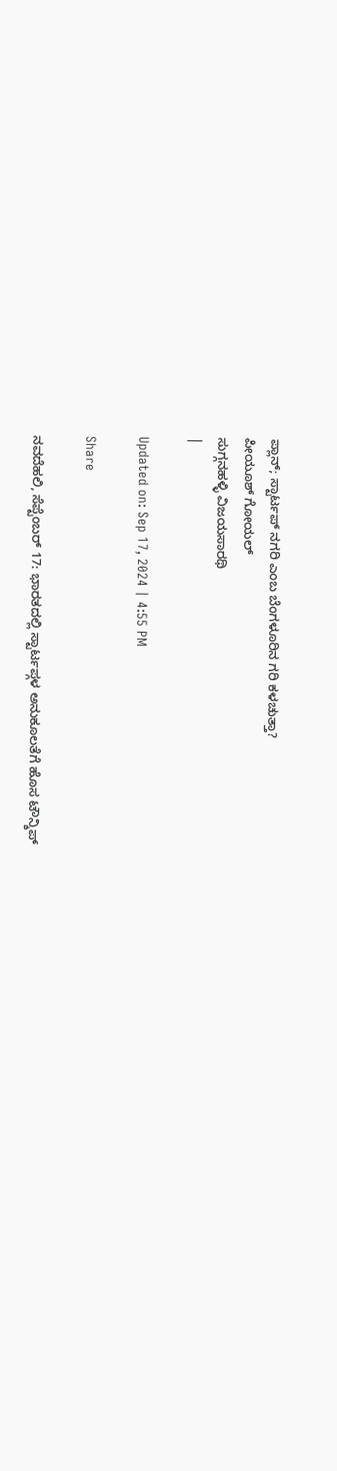ಪ್ಲಾನ್; ಸ್ಟಾರ್ಟಪ್ ನಗರಿ ಎಂಬ ಬೆಂಗಳೂರಿನ ಗರಿ ಕಳಚುತ್ತಾ?
ಪೀಯೂಶ್ ಗೋಯಲ್
ಸುಗ್ಗನಹಳ್ಳಿ ವಿಜಯಸಾರಥಿ
|

Updated on: Sep 17, 2024 | 4:55 PM

Share

ನವದೆಹಲಿ, ಸೆಪ್ಟೆಂಬರ್ 17: ಭಾರತದಲ್ಲಿ ಸ್ಟಾರ್ಟಪ್ಗಳ ಅನುಕೂಲತೆಗೆ ಹೊಸ ಟೌನ್ಶಿಪ್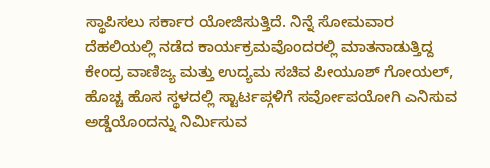ಸ್ಥಾಪಿಸಲು ಸರ್ಕಾರ ಯೋಜಿಸುತ್ತಿದೆ. ನಿನ್ನೆ ಸೋಮವಾರ ದೆಹಲಿಯಲ್ಲಿ ನಡೆದ ಕಾರ್ಯಕ್ರಮವೊಂದರಲ್ಲಿ ಮಾತನಾಡುತ್ತಿದ್ದ ಕೇಂದ್ರ ವಾಣಿಜ್ಯ ಮತ್ತು ಉದ್ಯಮ ಸಚಿವ ಪೀಯೂಶ್ ಗೋಯಲ್, ಹೊಚ್ಚ ಹೊಸ ಸ್ಥಳದಲ್ಲಿ ಸ್ಟಾರ್ಟಪ್ಗಳಿಗೆ ಸರ್ವೋಪಯೋಗಿ ಎನಿಸುವ ಅಡ್ಡೆಯೊಂದನ್ನು ನಿರ್ಮಿಸುವ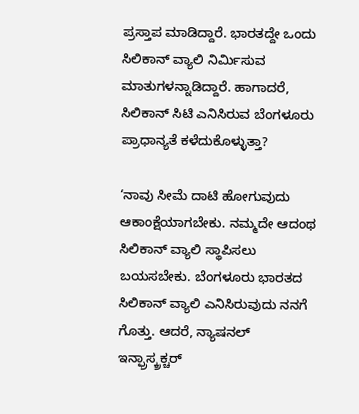ಪ್ರಸ್ತಾಪ ಮಾಡಿದ್ದಾರೆ. ಭಾರತದ್ದೇ ಒಂದು ಸಿಲಿಕಾನ್ ವ್ಯಾಲಿ ನಿರ್ಮಿಸುವ ಮಾತುಗಳನ್ನಾಡಿದ್ದಾರೆ. ಹಾಗಾದರೆ, ಸಿಲಿಕಾನ್ ಸಿಟಿ ಎನಿಸಿರುವ ಬೆಂಗಳೂರು ಪ್ರಾಧಾನ್ಯತೆ ಕಳೆದುಕೊಳ್ಳುತ್ತಾ?

‘ನಾವು ಸೀಮೆ ದಾಟಿ ಹೋಗುವುದು ಆಕಾಂಕ್ಷೆಯಾಗಬೇಕು. ನಮ್ಮದೇ ಆದಂಥ ಸಿಲಿಕಾನ್ ವ್ಯಾಲಿ ಸ್ಥಾಪಿಸಲು ಬಯಸಬೇಕು. ಬೆಂಗಳೂರು ಭಾರತದ ಸಿಲಿಕಾನ್ ವ್ಯಾಲಿ ಎನಿಸಿರುವುದು ನನಗೆ ಗೊತ್ತು. ಆದರೆ, ನ್ಯಾಷನಲ್ ಇನ್ಫ್ರಾಸ್ಕ್ರಕ್ಚರ್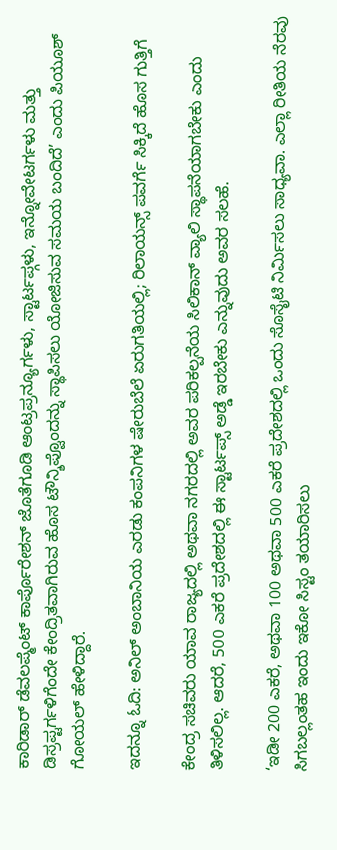ಕಾರಿಡಾರ್ ಡೆವಲಪ್ಮೆಂಟ್ ಕಾರ್ಪೊರೇಶನ್ ಜೊತೆಗೂಡಿ ಆಂಟ್ರಪ್ರನ್ಯೂರ್ಗಳು, ಸ್ಟಾರ್ಟಪ್ಗಳು, ಇನ್ನೋವೇಟರ್ಗಳು ಮತ್ತು ಡಿಸ್ರಪ್ಟರ್ಗಳಿಗೆಂದೇ ಕೇಂದ್ರಿತವಾಗಿರುವ ಹೊಸ ಟೌನ್ಶಿಪ್ವೊಂದನ್ನು ಸ್ಥಾಪಿಸಲು ಯೋಜಿಸುವ ಸಮಯ ಬಂದಿದೆ’ ಎಂದು ಪಿಯೂಶ್ ಗೋಯಲ್ ಹೇಳಿದ್ದಾರೆ.

ಇದನ್ನೂ ಓದಿ: ಅನಿಲ್ ಅಂಬಾನಿಯ ಎರಡು ಕಂಪನಿಗಳ ಷೇರುಬೆಲೆ ಏರುಗತಿಯಲ್ಲಿ; ರಿಲಾಯನ್ಸ್ ಪವರ್ಗೆ ಸಿಕ್ಕಿದೆ ಹೊಸ ಗುತ್ತಿಗೆ

ಕೇಂದ್ರ ಸಚಿವರು ಯಾವ ರಾಜ್ಯದಲ್ಲಿ ಅಥವಾ ನಗರದಲ್ಲಿ ಅವರ ಪರಿಕಲ್ಪನೆಯ ಸಿಲಿಕಾನ್ ವ್ಯಾಲಿ ಸ್ಥಾಪನೆಯಾಗಬೇಕು ಎಂದು ತಿಳಿಸಲಿಲ್ಲ. ಆದರೆ, 500 ಎಕರೆ ಪ್ರದೇಶದಲ್ಲಿ ಈ ಸ್ಟಾರ್ಟಪ್ಸ್ ಅಡ್ಡೆ ಇರಬೇಕು ಎನ್ನುವುದು ಅವರ ಸಲಹೆ.

‘ಇಡೀ 200 ಎಕರೆ, ಅಥವಾ 100 ಅಥವಾ 500 ಎಕರೆ ಪ್ರದೇಶದಲ್ಲಿ ಒಂದು ಸೊಸೈಟಿ ನಿರ್ಮಿಸಲು ಸಾಧ್ಯವಾ. ಎಲ್ಲಾ ರೀತಿಯ ನೆರವು ಸಿಗಬಲ್ಲಂತಹ ಇಂದು ಇಕೋ ಸಿಸ್ಟಂ ತಯಾರಿಸಲು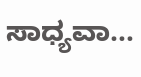ಸಾಧ್ಯವಾ…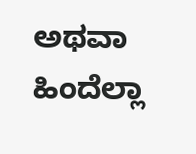ಅಥವಾ ಹಿಂದೆಲ್ಲಾ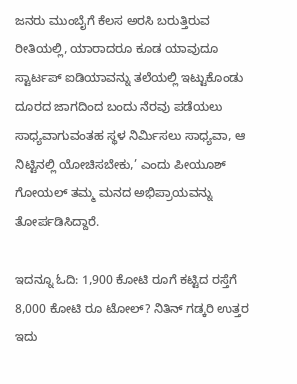ಜನರು ಮುಂಬೈಗೆ ಕೆಲಸ ಅರಸಿ ಬರುತ್ತಿರುವ ರೀತಿಯಲ್ಲಿ, ಯಾರಾದರೂ ಕೂಡ ಯಾವುದೂ ಸ್ಟಾರ್ಟಪ್ ಐಡಿಯಾವನ್ನು ತಲೆಯಲ್ಲಿ ಇಟ್ಟುಕೊಂಡು ದೂರದ ಜಾಗದಿಂದ ಬಂದು ನೆರವು ಪಡೆಯಲು ಸಾಧ್ಯವಾಗುವಂತಹ ಸ್ಥಳ ನಿರ್ಮಿಸಲು ಸಾಧ್ಯವಾ, ಆ ನಿಟ್ಟಿನಲ್ಲಿ ಯೋಚಿಸಬೇಕು,’ ಎಂದು ಪೀಯೂಶ್ ಗೋಯಲ್ ತಮ್ಮ ಮನದ ಅಭಿಪ್ರಾಯವನ್ನು ತೋರ್ಪಡಿಸಿದ್ದಾರೆ.

ಇದನ್ನೂ ಓದಿ: 1,900 ಕೋಟಿ ರೂಗೆ ಕಟ್ಟಿದ ರಸ್ತೆಗೆ 8,000 ಕೋಟಿ ರೂ ಟೋಲ್? ನಿತಿನ್ ಗಡ್ಕರಿ ಉತ್ತರ ಇದು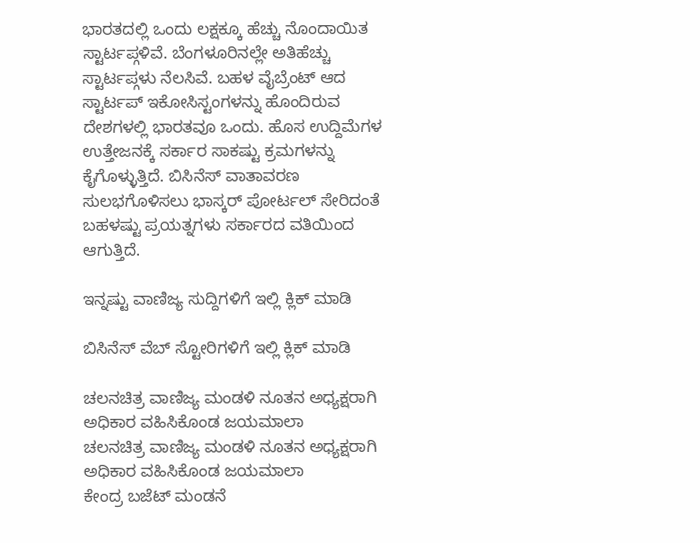ಭಾರತದಲ್ಲಿ ಒಂದು ಲಕ್ಷಕ್ಕೂ ಹೆಚ್ಚು ನೊಂದಾಯಿತ ಸ್ಟಾರ್ಟಪ್ಗಳಿವೆ. ಬೆಂಗಳೂರಿನಲ್ಲೇ ಅತಿಹೆಚ್ಚು ಸ್ಟಾರ್ಟಪ್ಗಳು ನೆಲಸಿವೆ. ಬಹಳ ವೈಬ್ರೆಂಟ್ ಆದ ಸ್ಟಾರ್ಟಪ್ ಇಕೋಸಿಸ್ಟಂಗಳನ್ನು ಹೊಂದಿರುವ ದೇಶಗಳಲ್ಲಿ ಭಾರತವೂ ಒಂದು. ಹೊಸ ಉದ್ದಿಮೆಗಳ ಉತ್ತೇಜನಕ್ಕೆ ಸರ್ಕಾರ ಸಾಕಷ್ಟು ಕ್ರಮಗಳನ್ನು ಕೈಗೊಳ್ಳುತ್ತಿದೆ. ಬಿಸಿನೆಸ್ ವಾತಾವರಣ ಸುಲಭಗೊಳಿಸಲು ಭಾಸ್ಕರ್ ಪೋರ್ಟಲ್ ಸೇರಿದಂತೆ ಬಹಳಷ್ಟು ಪ್ರಯತ್ನಗಳು ಸರ್ಕಾರದ ವತಿಯಿಂದ ಆಗುತ್ತಿದೆ.

ಇನ್ನಷ್ಟು ವಾಣಿಜ್ಯ ಸುದ್ದಿಗಳಿಗೆ ಇಲ್ಲಿ ಕ್ಲಿಕ್ ಮಾಡಿ

ಬಿಸಿನೆಸ್ ವೆಬ್ ಸ್ಟೋರಿಗಳಿಗೆ ಇಲ್ಲಿ ಕ್ಲಿಕ್ ಮಾಡಿ

ಚಲನಚಿತ್ರ ವಾಣಿಜ್ಯ ಮಂಡಳಿ ನೂತನ ಅಧ್ಯಕ್ಷರಾಗಿ ಅಧಿಕಾರ ವಹಿಸಿಕೊಂಡ ಜಯಮಾಲಾ
ಚಲನಚಿತ್ರ ವಾಣಿಜ್ಯ ಮಂಡಳಿ ನೂತನ ಅಧ್ಯಕ್ಷರಾಗಿ ಅಧಿಕಾರ ವಹಿಸಿಕೊಂಡ ಜಯಮಾಲಾ
ಕೇಂದ್ರ ಬಜೆಟ್‌ ಮಂಡನೆ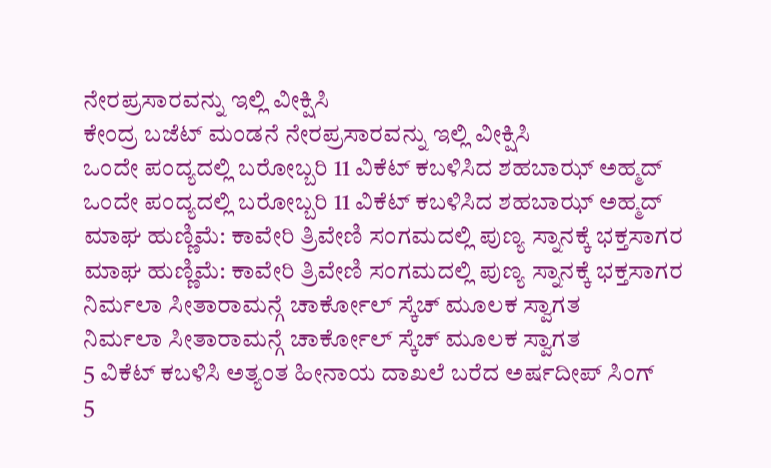ನೇರಪ್ರಸಾರವನ್ನು ಇಲ್ಲಿ ವೀಕ್ಷಿಸಿ
ಕೇಂದ್ರ ಬಜೆಟ್‌ ಮಂಡನೆ ನೇರಪ್ರಸಾರವನ್ನು ಇಲ್ಲಿ ವೀಕ್ಷಿಸಿ
ಒಂದೇ ಪಂದ್ಯದಲ್ಲಿ ಬರೋಬ್ಬರಿ 11 ವಿಕೆಟ್ ಕಬಳಿಸಿದ ಶಹಬಾಝ್ ಅಹ್ಮದ್
ಒಂದೇ ಪಂದ್ಯದಲ್ಲಿ ಬರೋಬ್ಬರಿ 11 ವಿಕೆಟ್ ಕಬಳಿಸಿದ ಶಹಬಾಝ್ ಅಹ್ಮದ್
ಮಾಘ ಹುಣ್ಣಿಮೆ: ಕಾವೇರಿ ತ್ರಿವೇಣಿ ಸಂಗಮದಲ್ಲಿ ಪುಣ್ಯ ಸ್ನಾನಕ್ಕೆ ಭಕ್ತಸಾಗರ
ಮಾಘ ಹುಣ್ಣಿಮೆ: ಕಾವೇರಿ ತ್ರಿವೇಣಿ ಸಂಗಮದಲ್ಲಿ ಪುಣ್ಯ ಸ್ನಾನಕ್ಕೆ ಭಕ್ತಸಾಗರ
ನಿರ್ಮಲಾ ಸೀತಾರಾಮನ್ಗೆ ಚಾರ್ಕೋಲ್ ಸ್ಕೆಚ್ ಮೂಲಕ ಸ್ವಾಗತ
ನಿರ್ಮಲಾ ಸೀತಾರಾಮನ್ಗೆ ಚಾರ್ಕೋಲ್ ಸ್ಕೆಚ್ ಮೂಲಕ ಸ್ವಾಗತ
5 ವಿಕೆಟ್ ಕಬಳಿಸಿ ಅತ್ಯಂತ ಹೀನಾಯ ದಾಖಲೆ ಬರೆದ ಅರ್ಷದೀಪ್ ಸಿಂಗ್
5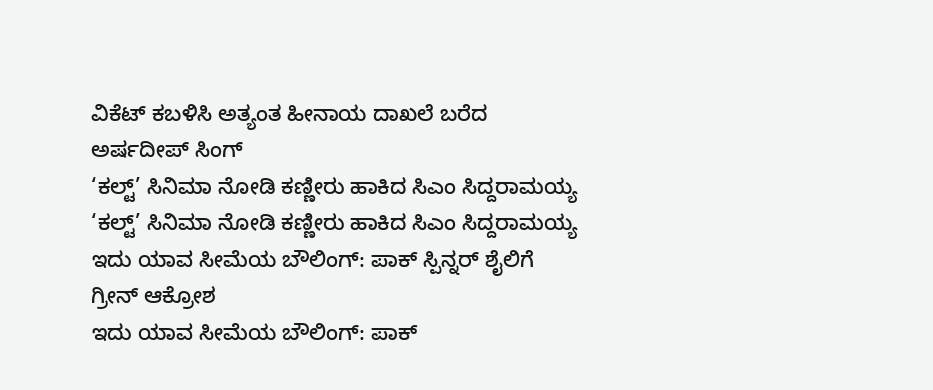ವಿಕೆಟ್ ಕಬಳಿಸಿ ಅತ್ಯಂತ ಹೀನಾಯ ದಾಖಲೆ ಬರೆದ ಅರ್ಷದೀಪ್ ಸಿಂಗ್
‘ಕಲ್ಟ್’ ಸಿನಿಮಾ ನೋಡಿ ಕಣ್ಣೀರು ಹಾಕಿದ ಸಿಎಂ ಸಿದ್ದರಾಮಯ್ಯ
‘ಕಲ್ಟ್’ ಸಿನಿಮಾ ನೋಡಿ ಕಣ್ಣೀರು ಹಾಕಿದ ಸಿಎಂ ಸಿದ್ದರಾಮಯ್ಯ
ಇದು ಯಾವ ಸೀಮೆಯ ಬೌಲಿಂಗ್: ಪಾಕ್ ಸ್ಪಿನ್ನರ್ ಶೈಲಿಗೆ ಗ್ರೀನ್ ಆಕ್ರೋಶ
ಇದು ಯಾವ ಸೀಮೆಯ ಬೌಲಿಂಗ್: ಪಾಕ್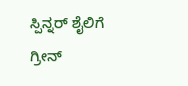ಸ್ಪಿನ್ನರ್ ಶೈಲಿಗೆ ಗ್ರೀನ್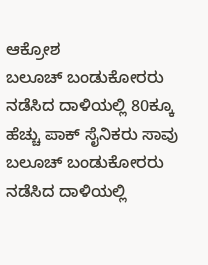ಆಕ್ರೋಶ
ಬಲೂಚ್ ಬಂಡುಕೋರರು ನಡೆಸಿದ ದಾಳಿಯಲ್ಲಿ 80ಕ್ಕೂ ಹೆಚ್ಚು ಪಾಕ್ ಸೈನಿಕರು ಸಾವು
ಬಲೂಚ್ ಬಂಡುಕೋರರು ನಡೆಸಿದ ದಾಳಿಯಲ್ಲಿ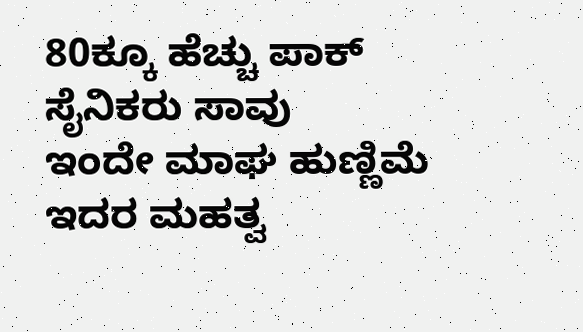80ಕ್ಕೂ ಹೆಚ್ಚು ಪಾಕ್ ಸೈನಿಕರು ಸಾವು
ಇಂದೇ ಮಾಘ ಹುಣ್ಣಿಮೆ ಇದರ ಮಹತ್ವ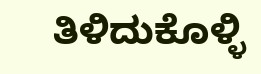ತಿಳಿದುಕೊಳ್ಳಿ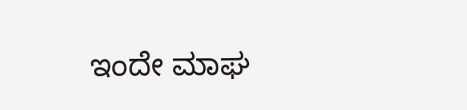ಇಂದೇ ಮಾಘ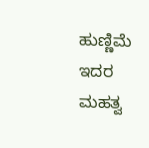ಹುಣ್ಣಿಮೆ ಇದರ ಮಹತ್ವ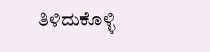ತಿಳಿದುಕೊಳ್ಳಿ